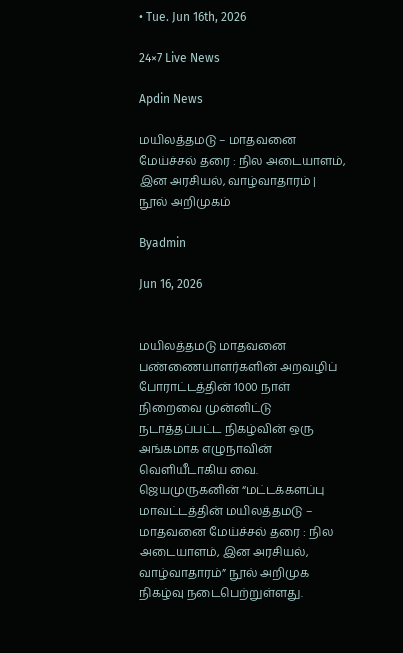• Tue. Jun 16th, 2026

24×7 Live News

Apdin News

மயிலத்தமடு – மாதவனை மேய்ச்சல் தரை : நில அடையாளம், இன அரசியல், வாழ்வாதாரம் | நூல் அறிமுகம்

Byadmin

Jun 16, 2026


மயிலத்தமடு மாதவனை பண்ணையாளர்களின் அறவழிப் போராட்டத்தின் 1000 நாள் நிறைவை முன்னிட்டு நடாத்தப்பட்ட நிகழ்வின் ஒரு அங்கமாக எழுநாவின் வெளியீடாகிய வை. ஜெயமுருகனின் “மட்டக்களப்பு மாவட்டத்தின் மயிலத்தமடு – மாதவனை மேய்ச்சல் தரை : நில அடையாளம், இன அரசியல், வாழ்வாதாரம்” நூல் அறிமுக நிகழ்வு நடைபெற்றுள்ளது.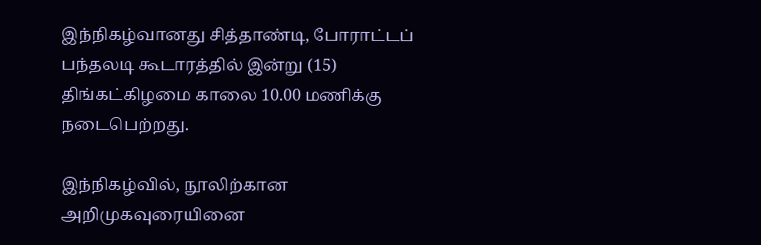இந்நிகழ்வானது சித்தாண்டி, போராட்டப் பந்தலடி கூடாரத்தில் இன்று (15) திங்கட்கிழமை காலை 10.00 மணிக்கு நடைபெற்றது.

இந்நிகழ்வில், நூலிற்கான அறிமுகவுரையினை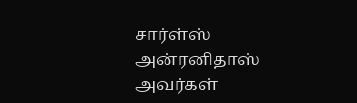சார்ள்ஸ் அன்ரனிதாஸ் அவர்கள்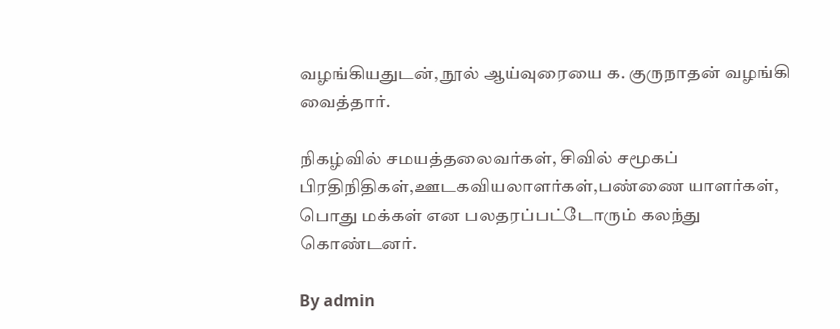வழங்கியதுடன், நூல் ஆய்வுரையை க. குருநாதன் வழங்கி வைத்தார்.

நிகழ்வில் சமயத்தலைவர்கள், சிவில் சமூகப் பிரதிநிதிகள்,ஊடகவியலாளர்கள்,பண்ணை யாளர்கள், பொது மக்கள் என பலதரப்பட்டோரும் கலந்து கொண்டனர்.

By admin